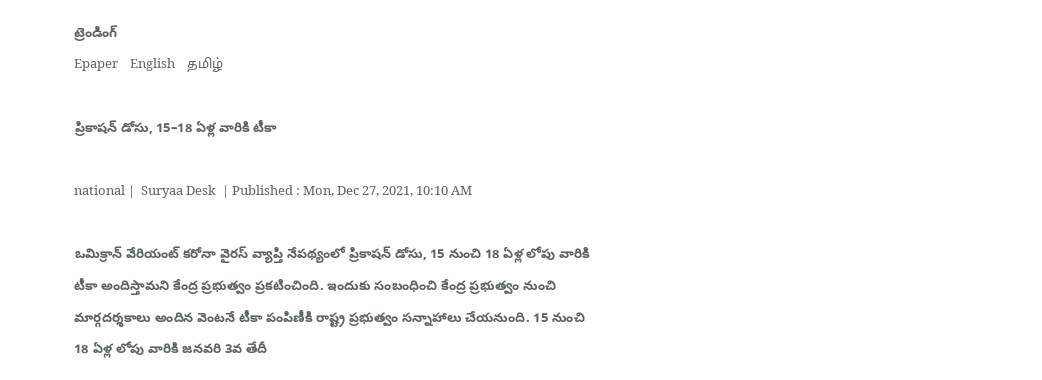ట్రెండింగ్
Epaper    English    தமிழ்

ప్రికాషన్‌ డోసు, 15–18 ఏళ్ల వారికి టీకా

national |  Suryaa Desk  | Published : Mon, Dec 27, 2021, 10:10 AM

ఒమిక్రాన్‌ వేరియంట్‌ కరోనా వైరస్‌ వ్యాప్తి నేపథ్యంలో ప్రికాషన్‌ డోసు, 15 నుంచి 18 ఏళ్ల లోపు వారికి టీకా అందిస్తామని కేంద్ర ప్రభుత్వం ప్రకటించింది. ఇందుకు సంబంధించి కేంద్ర ప్రభుత్వం నుంచి మార్గదర్శకాలు అందిన వెంటనే టీకా పంపిణీకి రాష్ట్ర ప్రభుత్వం సన్నాహాలు చేయనుంది. 15 నుంచి 18 ఏళ్ల లోపు వారికి జనవరి 3వ తేదీ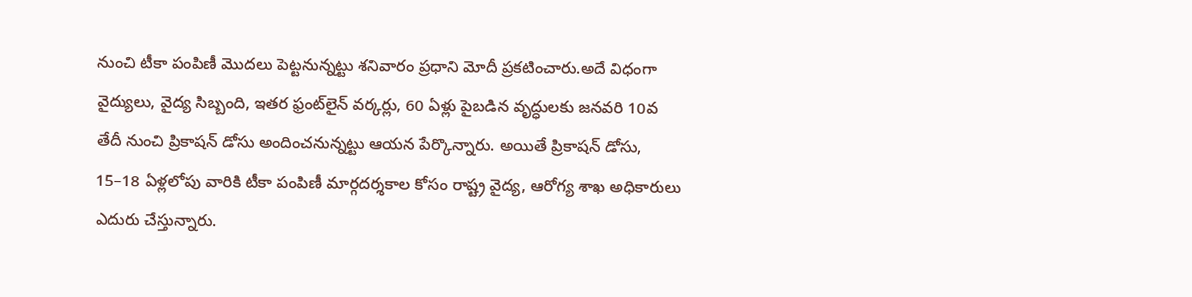నుంచి టీకా పంపిణీ మొదలు పెట్టనున్నట్టు శనివారం ప్రధాని మోదీ ప్రకటించారు.అదే విధంగా వైద్యులు, వైద్య సిబ్బంది, ఇతర ఫ్రంట్‌లైన్‌ వర్కర్లు, 60 ఏళ్లు పైబడిన వృద్ధులకు జనవరి 10వ తేదీ నుంచి ప్రికాషన్‌ డోసు అందించనున్నట్టు ఆయన పేర్కొన్నారు. అయితే ప్రికాషన్‌ డోసు, 15–18 ఏళ్లలోపు వారికి టీకా పంపిణీ మార్గదర్శకాల కోసం రాష్ట్ర వైద్య, ఆరోగ్య శాఖ అధికారులు ఎదురు చేస్తున్నారు.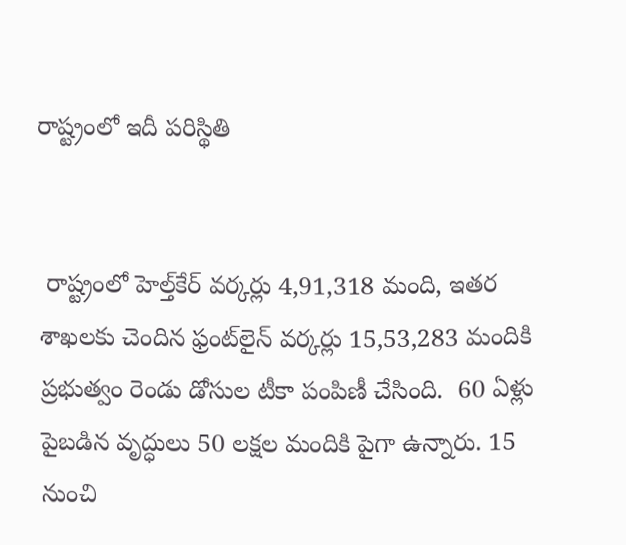రాష్ట్రంలో ఇదీ పరిస్థితి


 రాష్ట్రంలో హెల్త్‌కేర్‌ వర్కర్లు 4,91,318 మంది, ఇతర శాఖలకు చెందిన ఫ్రంట్‌లైన్‌ వర్కర్లు 15,53,283 మందికి ప్రభుత్వం రెండు డోసుల టీకా పంపిణీ చేసింది.  60 ఏళ్లు పైబడిన వృద్ధులు 50 లక్షల మందికి పైగా ఉన్నారు. 15 నుంచి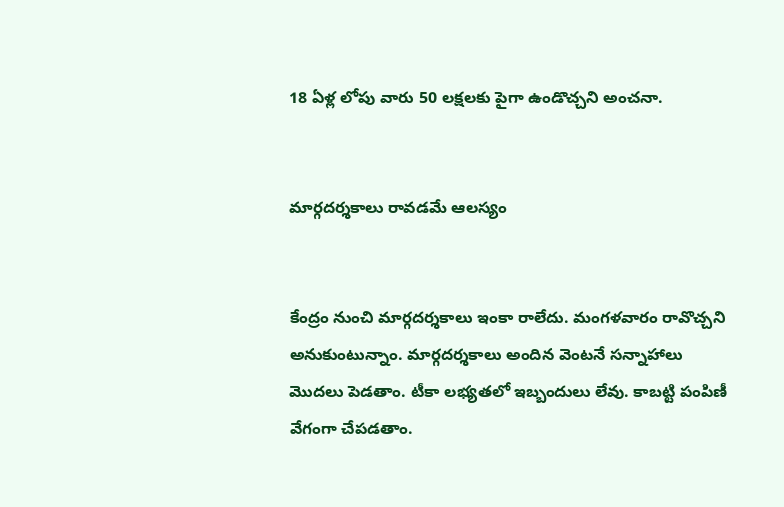18 ఏళ్ల లోపు వారు 50 లక్షలకు పైగా ఉండొచ్చని అంచనా.


మార్గదర్శకాలు రావడమే ఆలస్యం


కేంద్రం నుంచి మార్గదర్శకాలు ఇంకా రాలేదు. మంగళవారం రావొచ్చని అనుకుంటున్నాం. మార్గదర్శకాలు అందిన వెంటనే సన్నాహాలు మొదలు పెడతాం. టీకా లభ్యతలో ఇబ్బందులు లేవు. కాబట్టి పంపిణీ వేగంగా చేపడతాం.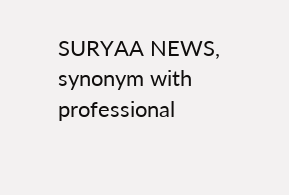SURYAA NEWS, synonym with professional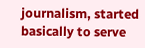journalism, started basically to serve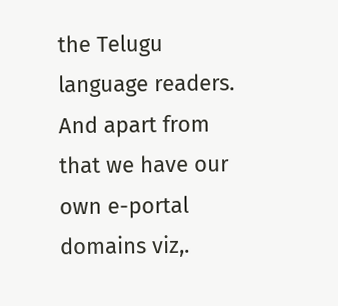the Telugu language readers. And apart from that we have our own e-portal domains viz,.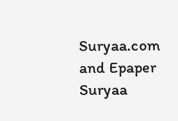Suryaa.com and Epaper Suryaa